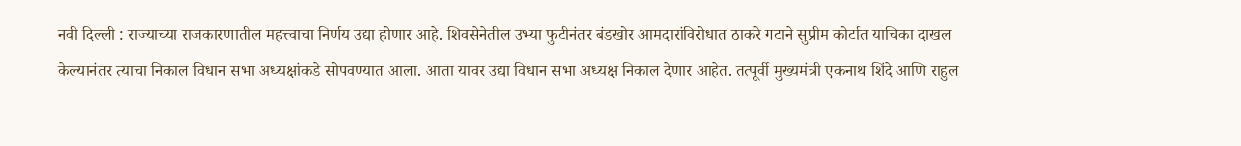नवी दिल्ली : राज्याच्या राजकारणातील महत्त्वाचा निर्णय उद्या होणार आहे. शिवसेनेतील उभ्या फुटीनंतर बंडखोर आमदारांविरोधात ठाकरे गटाने सुप्रीम कोर्टात याचिका दाखल केल्यानंतर त्याचा निकाल विधान सभा अध्यक्षांकडे सोपवण्यात आला. आता यावर उद्या विधान सभा अध्यक्ष निकाल देणार आहेत. तत्पूर्वी मुख्यमंत्री एकनाथ शिंदे आणि राहुल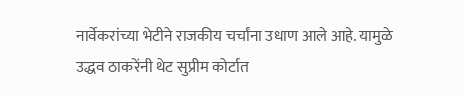नार्वेकरांच्या भेटीने राजकीय चर्चांना उधाण आले आहे. यामुळे उद्धव ठाकरेंनी थेट सुप्रीम कोर्टात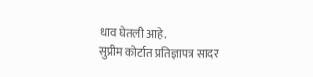धाव घेतली आहे.
सुप्रीम कोर्टात प्रतिज्ञापत्र सादर